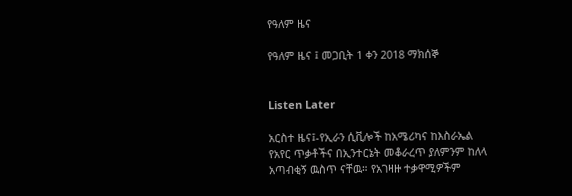የዓለም ዜና

የዓለም ዜና ፤ መጋቢት 1 ቀን 2018 ማክሰኞ


Listen Later

አርስተ ዜና፤-የኢራን ሲቪሎች ከአሜሪካና ከእስራኤል የአየር ጥቃቶችና በኢንተርኔት መቆራረጥ ያለምንም ከለላ አጣብቂኝ ዉስጥ ናቸዉ። የአገዛዙ ተቃዋሚዎችም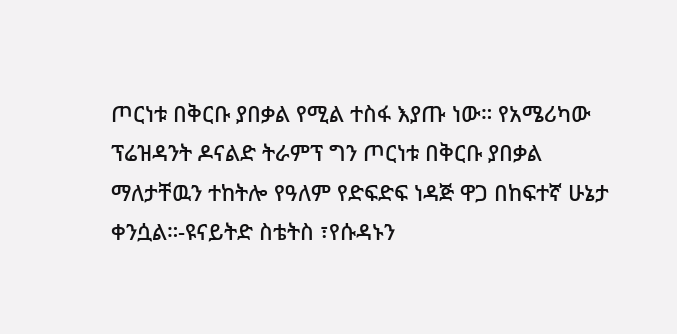ጦርነቱ በቅርቡ ያበቃል የሚል ተስፋ እያጡ ነው። የአሜሪካው ፕሬዝዳንት ዶናልድ ትራምፕ ግን ጦርነቱ በቅርቡ ያበቃል ማለታቸዉን ተከትሎ የዓለም የድፍድፍ ነዳጅ ዋጋ በከፍተኛ ሁኔታ ቀንሷል።-ዩናይትድ ስቴትስ ፣የሱዳኑን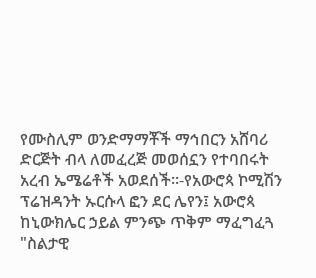የሙስሊም ወንድማማቾች ማኅበርን አሸባሪ ድርጅት ብላ ለመፈረጅ መወሰኗን የተባበሩት አረብ ኤሜሬቶች አወደሰች።-የአውሮጳ ኮሚሽን ፕሬዝዳንት ኡርሱላ ፎን ደር ሌየን፤ አውሮጳ ከኒውክሌር ኃይል ምንጭ ጥቅም ማፈግፈጓ "ስልታዊ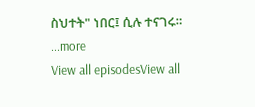ስህተት" ነበር፤ ሲሉ ተናገሩ።
...more
View all episodesView all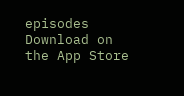episodes
Download on the App Store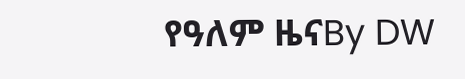የዓለም ዜናBy DW